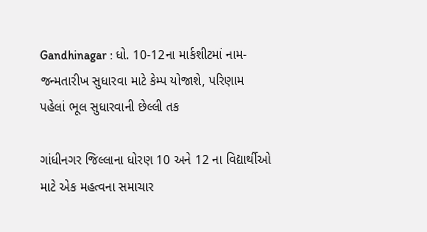Gandhinagar : ધો. 10-12ના માર્કશીટમાં નામ-જન્મતારીખ સુધારવા માટે કેમ્પ યોજાશે, પરિણામ પહેલાં ભૂલ સુધારવાની છેલ્લી તક

ગાંધીનગર જિલ્લાના ધોરણ 10 અને 12 ના વિદ્યાર્થીઓ માટે એક મહત્વના સમાચાર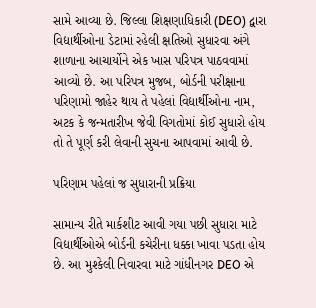સામે આવ્યા છે. જિલ્લા શિક્ષણાધિકારી (DEO) દ્વારા વિદ્યાર્થીઓના ડેટામાં રહેલી ક્ષતિઓ સુધારવા અંગે શાળાના આચાર્યોને એક ખાસ પરિપત્ર પાઠવવામાં આવ્યો છે. આ પરિપત્ર મુજબ, બોર્ડની પરીક્ષાના પરિણામો જાહેર થાય તે પહેલાં વિદ્યાર્થીઓના નામ, અટક કે જન્મતારીખ જેવી વિગતોમાં કોઈ સુધારો હોય તો તે પૂર્ણ કરી લેવાની સુચના આપવામાં આવી છે.

પરિણામ પહેલાં જ સુધારાની પ્રક્રિયા

સામાન્ય રીતે માર્કશીટ આવી ગયા પછી સુધારા માટે વિદ્યાર્થીઓએ બોર્ડની કચેરીના ધક્કા ખાવા પડતા હોય છે. આ મુશ્કેલી નિવારવા માટે ગાંધીનગર DEO એ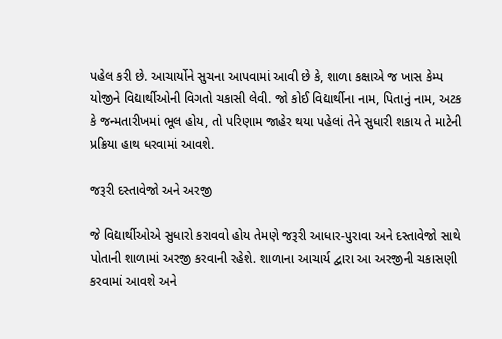પહેલ કરી છે. આચાર્યોને સુચના આપવામાં આવી છે કે, શાળા કક્ષાએ જ ખાસ કેમ્પ યોજીને વિદ્યાર્થીઓની વિગતો ચકાસી લેવી. જો કોઈ વિદ્યાર્થીના નામ, પિતાનું નામ, અટક કે જન્મતારીખમાં ભૂલ હોય, તો પરિણામ જાહેર થયા પહેલાં તેને સુધારી શકાય તે માટેની પ્રક્રિયા હાથ ધરવામાં આવશે.

જરૂરી દસ્તાવેજો અને અરજી

જે વિદ્યાર્થીઓએ સુધારો કરાવવો હોય તેમણે જરૂરી આધાર-પુરાવા અને દસ્તાવેજો સાથે પોતાની શાળામાં અરજી કરવાની રહેશે. શાળાના આચાર્ય દ્વારા આ અરજીની ચકાસણી કરવામાં આવશે અને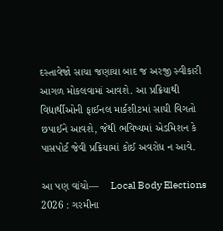દસ્તાવેજો સાચા જણાયા બાદ જ અરજી સ્વીકારી આગળ મોકલવામાં આવશે. આ પ્રક્રિયાથી વિદ્યાર્થીઓની ફાઈનલ માર્કશીટમાં સાચી વિગતો છપાઈને આવશે, જેથી ભવિષ્યમાં એડમિશન કે પાસપોર્ટ જેવી પ્રક્રિયામાં કોઈ અવરોધ ન આવે.

આ પણ વાંચો—    Local Body Elections 2026 : ગરમીના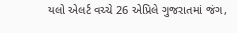યલો એલર્ટ વચ્ચે 26 એપ્રિલે ગુજરાતમાં જંગ,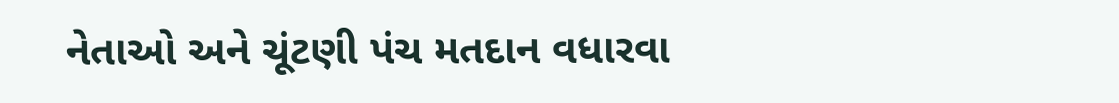નેતાઓ અને ચૂંટણી પંચ મતદાન વધારવા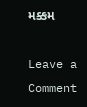મક્કમ

Leave a Comment